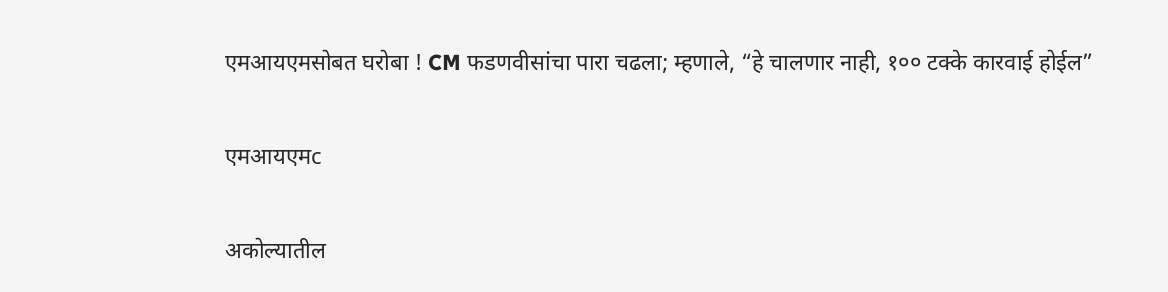एमआयएमसोबत घरोबा ! CM फडणवीसांचा पारा चढला; म्हणाले, “हे चालणार नाही, १०० टक्के कारवाई होईल”

एमआयएमc

अकोल्यातील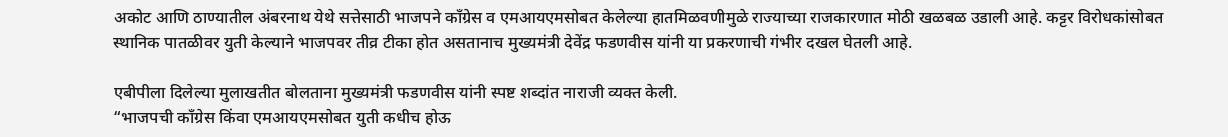अकोट आणि ठाण्यातील अंबरनाथ येथे सत्तेसाठी भाजपने काँग्रेस व एमआयएमसोबत केलेल्या हातमिळवणीमुळे राज्याच्या राजकारणात मोठी खळबळ उडाली आहे. कट्टर विरोधकांसोबत स्थानिक पातळीवर युती केल्याने भाजपवर तीव्र टीका होत असतानाच मुख्यमंत्री देवेंद्र फडणवीस यांनी या प्रकरणाची गंभीर दखल घेतली आहे.

एबीपीला दिलेल्या मुलाखतीत बोलताना मुख्यमंत्री फडणवीस यांनी स्पष्ट शब्दांत नाराजी व्यक्त केली.
“भाजपची काँग्रेस किंवा एमआयएमसोबत युती कधीच होऊ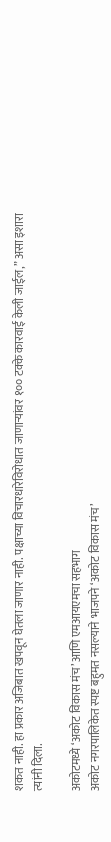शकत नाही. हा प्रकार अजिबात खपवून घेतला जाणार नाही. पक्षाच्या विचारधारेविरोधात जाणाऱ्यांवर १०० टक्के कारवाई केली जाईल,” असा इशारा त्यांनी दिला.

अकोटमध्ये ‘अकोट विकास मंच’ आणि एमआयएमचा सहभाग
अकोट नगरपालिकेत स्पष्ट बहुमत नसल्याने भाजपने ‘अकोट विकास मंच’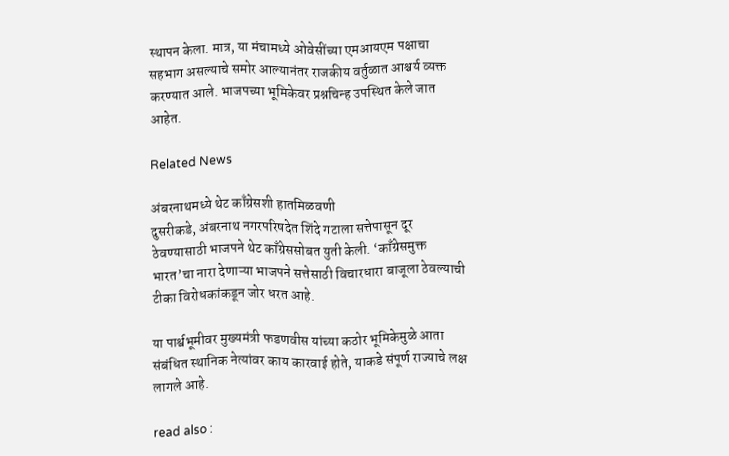स्थापन केला. मात्र, या मंचामध्ये ओवेसींच्या एमआयएम पक्षाचा सहभाग असल्याचे समोर आल्यानंतर राजकीय वर्तुळात आश्चर्य व्यक्त करण्यात आले. भाजपच्या भूमिकेवर प्रश्नचिन्ह उपस्थित केले जात आहेत.

Related News

अंबरनाथमध्ये थेट काँग्रेसशी हातमिळवणी
दुसरीकडे, अंबरनाथ नगरपरिषदेत शिंदे गटाला सत्तेपासून दूर ठेवण्यासाठी भाजपने थेट काँग्रेससोबत युती केली. ‘काँग्रेसमुक्त भारत’चा नारा देणाऱ्या भाजपने सत्तेसाठी विचारधारा बाजूला ठेवल्याची टीका विरोधकांकडून जोर धरत आहे.

या पार्श्वभूमीवर मुख्यमंत्री फडणवीस यांच्या कठोर भूमिकेमुळे आता संबंधित स्थानिक नेत्यांवर काय कारवाई होते, याकडे संपूर्ण राज्याचे लक्ष लागले आहे.

read also :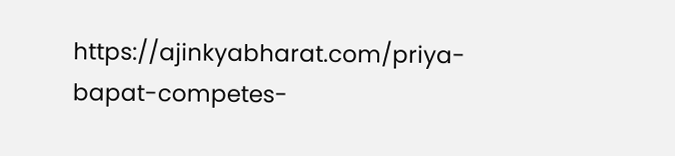https://ajinkyabharat.com/priya-bapat-competes-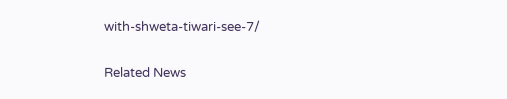with-shweta-tiwari-see-7/

Related News